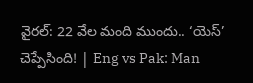వైరల్‌: 22 వేల మంది ముందు.. ‘యెస్‌’ చెప్పేసింది! | Eng vs Pak: Man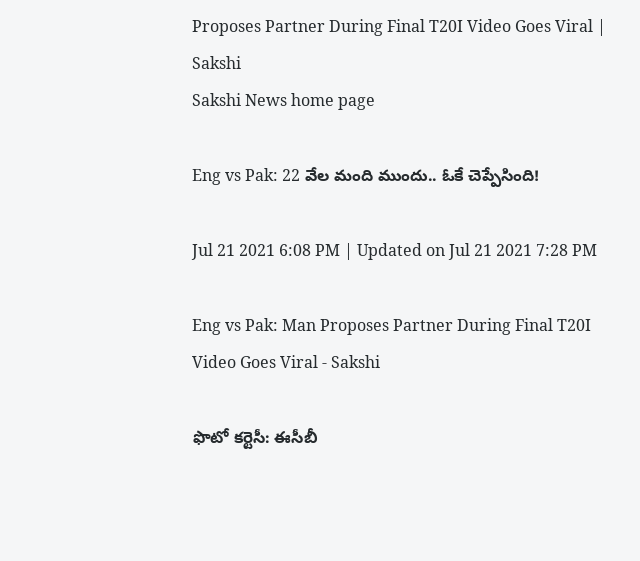Proposes Partner During Final T20I Video Goes Viral | Sakshi
Sakshi News home page

Eng vs Pak: 22 వేల మంది ముందు.. ఓకే చెప్పేసింది!

Jul 21 2021 6:08 PM | Updated on Jul 21 2021 7:28 PM

Eng vs Pak: Man Proposes Partner During Final T20I Video Goes Viral - Sakshi

ఫొటో కర్టెసీ: ఈసీబీ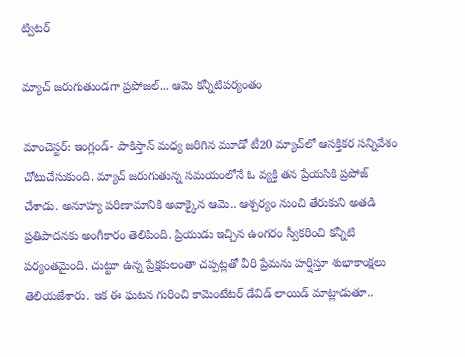ట్విటర్‌

మ్యాచ్‌ జరుగుతుండగా ప్రపోజల్‌... ఆమె కన్నీటిపర్యంతం

మాంచెస్టర్‌: ఇంగ్లండ్‌- పాకిస్తాన్‌ మధ్య జరిగిన మూడో టీ20 మ్యాచ్‌లో ఆసక్తికర సన్నివేశం చోటుచేసుకుంది. మ్యాచ్‌ జరుగుతున్న సమయంలోనే ఓ వ్యక్తి తన ప్రేయసికి ప్రపోజ్‌ చేశాడు. అనూహ్య పరిణామానికి అవాక్కైన ఆమె.. ఆశ్చర్యం నుంచి తేరుకుని అతడి ప్రతిపాదనకు అంగీకారం తెలిపింది. ప్రియుడు ఇచ్చిన ఉంగరం స్వీకరించి కన్నీటి పర్యంతమైంది. చుట్టూ ఉన్న ప్రేక్షకులంతా చప్పట్లతో వీరి ప్రేమను హర్షిస్తూ శుభాకాంక్షలు తెలియజేశారు. ఇక ఈ ఘటన గురించి కామెంటేటర్‌ డేవిడ్‌ లాయిడ్‌ మాట్లాడుతూ..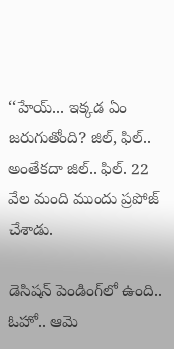‘‘హేయ్‌... ఇక్కడ ఏం జరుగుతోంది? జిల్‌, ఫిల్‌.. అంతేకదా జిల్‌.. ఫిల్‌. 22 వేల మంది ముందు ప్రపోజ్‌ చేశాడు.

డెసిషన్‌ పెండింగ్‌లో ఉంది.. ఓహో.. ఆమె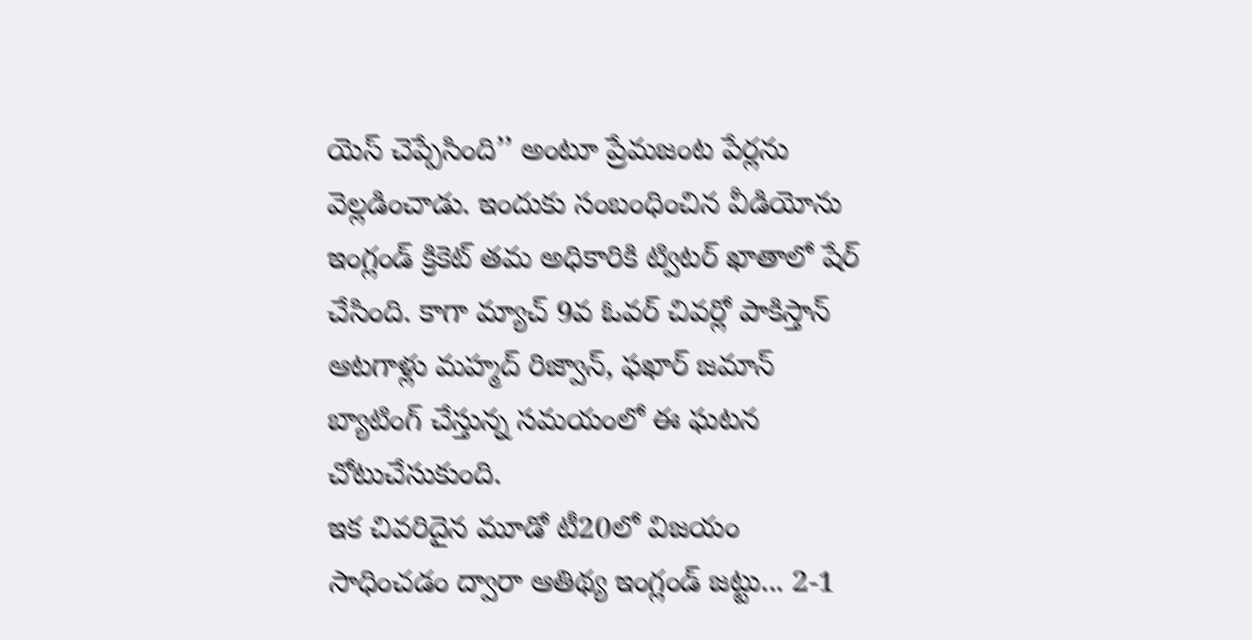యెస్‌ చెప్పేసింది’’ అంటూ ప్రేమజంట పేర్లను వెల్లడించాడు. ఇందుకు సంబంధించిన వీడియోను ఇంగ్లండ్‌ క్రికెట్‌ తమ అధికారికి ట్విటర్‌ ఖాతాలో షేర్‌ చేసింది. కాగా మ్యాచ్‌ 9వ ఓవర్‌ చివర్లో పాకిస్తాన్‌ ఆటగాళ్లు మహ్మద్‌ రిజ్వాన్‌, ఫఖార్‌ జమాన్‌ బ్యాటింగ్‌ చేస్తున్న సమయంలో ఈ ఘటన చోటుచేసుకుంది.
ఇక చివరిదైన మూడో టీ20లో విజయం సాధించడం ద్వారా ఆతిథ్య ఇంగ్లండ్‌ జట్టు... 2-1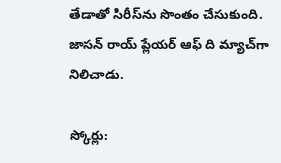తేడాతో సిరీస్‌ను సొంతం చేసుకుంది. జాసన్‌ రాయ్‌ ప్లేయర్‌ ఆఫ్‌ ది మ్యాచ్‌గా నిలిచాడు.

స్కోర్లు: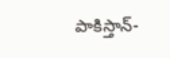పాకిస్తాన్‌-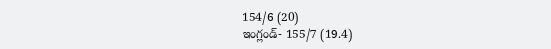154/6 (20)
ఇంగ్లండ్‌- 155/7 (19.4)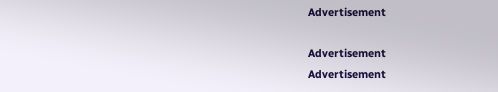Advertisement

Advertisement
Advertisement